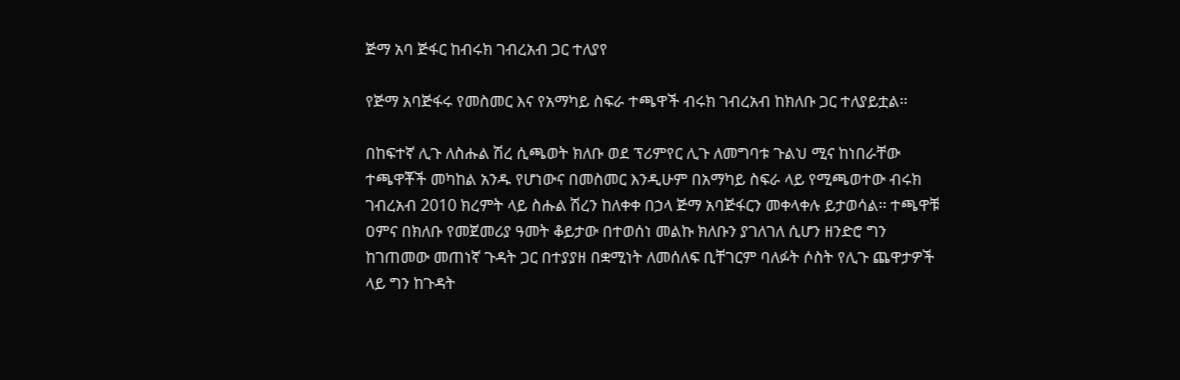ጅማ አባ ጅፋር ከብሩክ ገብረአብ ጋር ተለያየ

የጅማ አባጅፋሩ የመስመር እና የአማካይ ስፍራ ተጫዋች ብሩክ ገብረአብ ከክለቡ ጋር ተለያይቷል፡፡

በከፍተኛ ሊጉ ለስሑል ሽረ ሲጫወት ክለቡ ወደ ፕሪምየር ሊጉ ለመግባቱ ጉልህ ሚና ከነበራቸው ተጫዋቾች መካከል አንዱ የሆነውና በመስመር እንዲሁም በአማካይ ስፍራ ላይ የሚጫወተው ብሩክ ገብረአብ 2010 ክረምት ላይ ስሑል ሽረን ከለቀቀ በኃላ ጅማ አባጅፋርን መቀላቀሉ ይታወሳል፡፡ ተጫዋቹ ዐምና በክለቡ የመጀመሪያ ዓመት ቆይታው በተወሰነ መልኩ ክለቡን ያገለገለ ሲሆን ዘንድሮ ግን ከገጠመው መጠነኛ ጉዳት ጋር በተያያዘ በቋሚነት ለመሰለፍ ቢቸገርም ባለፉት ሶስት የሊጉ ጨዋታዎች ላይ ግን ከጉዳት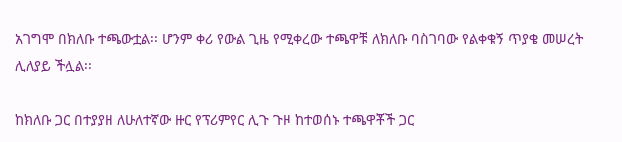አገግሞ በክለቡ ተጫውቷል፡፡ ሆንም ቀሪ የውል ጊዜ የሚቀረው ተጫዋቹ ለክለቡ ባስገባው የልቀቁኝ ጥያቄ መሠረት ሊለያይ ችሏል፡፡

ከክለቡ ጋር በተያያዘ ለሁለተኛው ዙር የፕሪምየር ሊጉ ጉዞ ከተወሰኑ ተጫዋቾች ጋር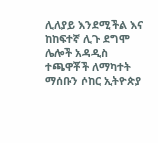ሊለያይ እንደሚችል እና ከከፍተኛ ሊጉ ደግሞ ሌሎች አዳዲስ ተጫዋቾች ለማካተት ማሰቡን ሶከር ኢትዮጵያ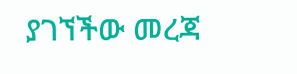ያገኘችው መረጃ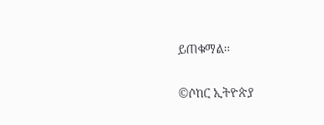ይጠቁማል፡፡

©ሶከር ኢትዮጵያ